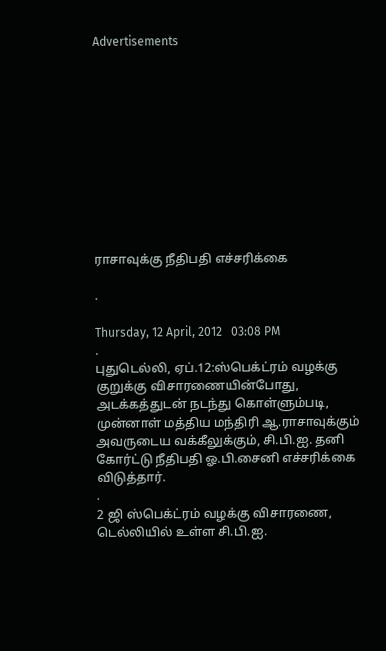Advertisements











ராசாவுக்கு நீதிபதி எச்சரிக்கை

.

Thursday, 12 April, 2012   03:08 PM
.
புதுடெல்லி, ஏப்.12:ஸ்பெக்ட்ரம் வழக்கு குறுக்கு விசாரணையின்போது, அடக்கத்துடன் நடந்து கொள்ளும்படி, முன்னாள் மத்திய மந்திரி ஆ.ராசாவுக்கும் அவருடைய வக்கீலுக்கும், சி.பி.ஐ. தனி கோர்ட்டு நீதிபதி ஓ.பி.சைனி எச்சரிக்கை விடுத்தார்.
.
2 ஜி ஸ்பெக்ட்ரம் வழக்கு விசாரணை, டெல்லியில் உள்ள சி.பி.ஐ.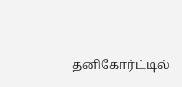தனிகோர்ட்டில்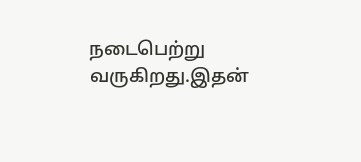நடைபெற்று வருகிறது.இதன்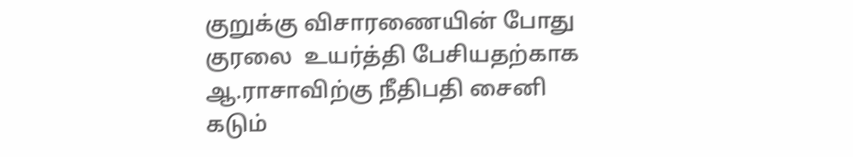குறுக்கு விசாரணையின் போது குரலை  உயர்த்தி பேசியதற்காக ஆ.ராசாவிற்கு நீதிபதி சைனி கடும்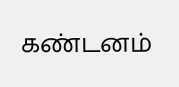கண்டனம்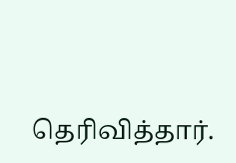தெரிவித்தார்.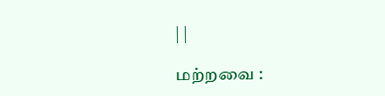| |

மற்றவை :